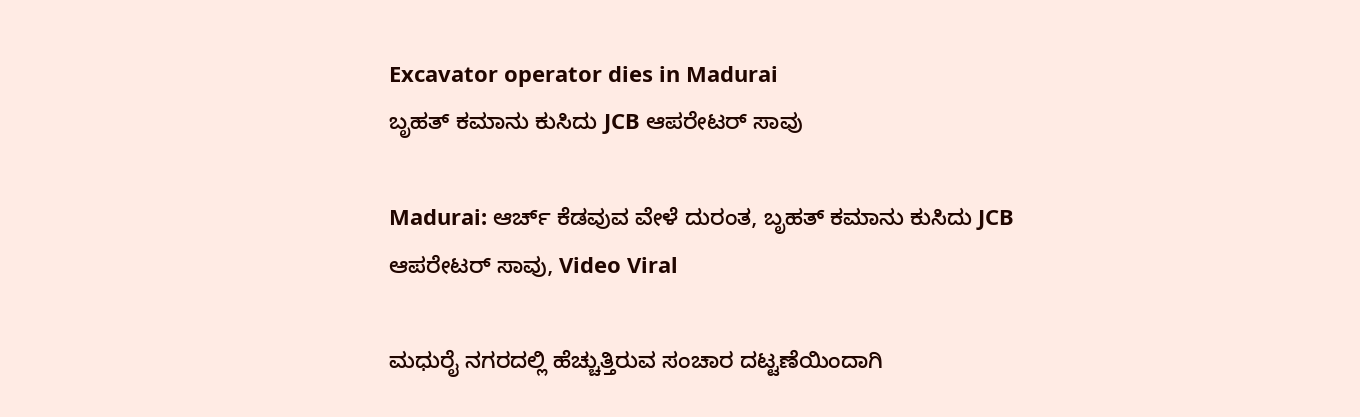Excavator operator dies in Madurai
ಬೃಹತ್ ಕಮಾನು ಕುಸಿದು JCB ಆಪರೇಟರ್ ಸಾವು

Madurai: ಆರ್ಚ್ ಕೆಡವುವ ವೇಳೆ ದುರಂತ, ಬೃಹತ್ ಕಮಾನು ಕುಸಿದು JCB ಆಪರೇಟರ್ ಸಾವು, Video Viral

ಮಧುರೈ ನಗರದಲ್ಲಿ ಹೆಚ್ಚುತ್ತಿರುವ ಸಂಚಾರ ದಟ್ಟಣೆಯಿಂದಾಗಿ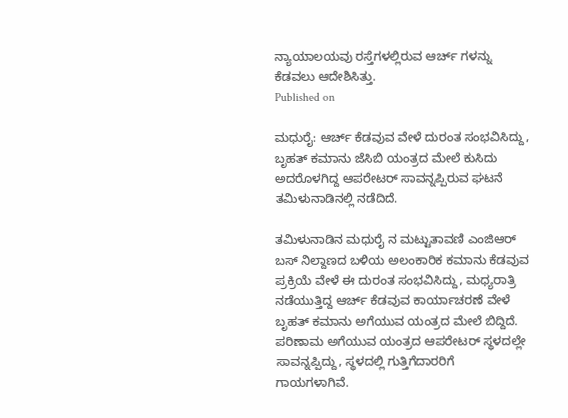ನ್ಯಾಯಾಲಯವು ರಸ್ತೆಗಳಲ್ಲಿರುವ ಆರ್ಚ್ ಗಳನ್ನು ಕೆಡವಲು ಆದೇಶಿಸಿತ್ತು.
Published on

ಮಧುರೈ: ಆರ್ಚ್ ಕೆಡವುವ ವೇಳೆ ದುರಂತ ಸಂಭವಿಸಿದ್ದು, ಬೃಹತ್ ಕಮಾನು ಜೆಸಿಬಿ ಯಂತ್ರದ ಮೇಲೆ ಕುಸಿದು ಅದರೊಳಗಿದ್ದ ಆಪರೇಟರ್ ಸಾವನ್ನಪ್ಪಿರುವ ಘಟನೆ ತಮಿಳುನಾಡಿನಲ್ಲಿ ನಡೆದಿದೆ.

ತಮಿಳುನಾಡಿನ ಮಧುರೈ ನ ಮಟ್ಟುತಾವಣಿ ಎಂಜಿಆರ್ ಬಸ್ ನಿಲ್ದಾಣದ ಬಳಿಯ ಅಲಂಕಾರಿಕ ಕಮಾನು ಕೆಡವುವ ಪ್ರಕ್ರಿಯೆ ವೇಳೆ ಈ ದುರಂತ ಸಂಭವಿಸಿದ್ದು, ಮಧ್ಯರಾತ್ರಿ ನಡೆಯುತ್ತಿದ್ದ ಆರ್ಚ್ ಕೆಡವುವ ಕಾರ್ಯಾಚರಣೆ ವೇಳೆ ಬೃಹತ್ ಕಮಾನು ಅಗೆಯುವ ಯಂತ್ರದ ಮೇಲೆ ಬಿದ್ದಿದೆ. ಪರಿಣಾಮ ಅಗೆಯುವ ಯಂತ್ರದ ಆಪರೇಟರ್ ಸ್ಥಳದಲ್ಲೇ ಸಾವನ್ನಪ್ಪಿದ್ದು, ಸ್ಥಳದಲ್ಲಿ ಗುತ್ತಿಗೆದಾರರಿಗೆ ಗಾಯಗಳಾಗಿವೆ.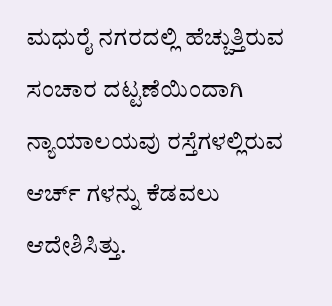ಮಧುರೈ ನಗರದಲ್ಲಿ ಹೆಚ್ಚುತ್ತಿರುವ ಸಂಚಾರ ದಟ್ಟಣೆಯಿಂದಾಗಿ ನ್ಯಾಯಾಲಯವು ರಸ್ತೆಗಳಲ್ಲಿರುವ ಆರ್ಚ್ ಗಳನ್ನು ಕೆಡವಲು ಆದೇಶಿಸಿತ್ತು.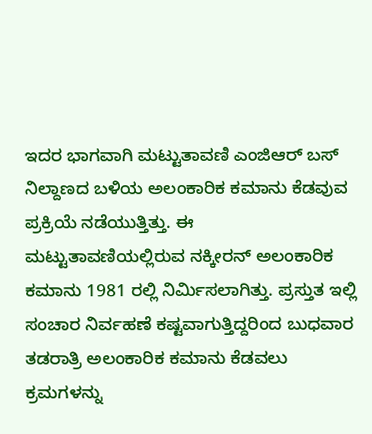ಇದರ ಭಾಗವಾಗಿ ಮಟ್ಟುತಾವಣಿ ಎಂಜಿಆರ್ ಬಸ್ ನಿಲ್ದಾಣದ ಬಳಿಯ ಅಲಂಕಾರಿಕ ಕಮಾನು ಕೆಡವುವ ಪ್ರಕ್ರಿಯೆ ನಡೆಯುತ್ತಿತ್ತು. ಈ ಮಟ್ಟುತಾವಣಿಯಲ್ಲಿರುವ ನಕ್ಕೀರನ್ ಅಲಂಕಾರಿಕ ಕಮಾನು 1981 ರಲ್ಲಿ ನಿರ್ಮಿಸಲಾಗಿತ್ತು. ಪ್ರಸ್ತುತ ಇಲ್ಲಿ ಸಂಚಾರ ನಿರ್ವಹಣೆ ಕಷ್ಟವಾಗುತ್ತಿದ್ದರಿಂದ ಬುಧವಾರ ತಡರಾತ್ರಿ ಅಲಂಕಾರಿಕ ಕಮಾನು ಕೆಡವಲು ಕ್ರಮಗಳನ್ನು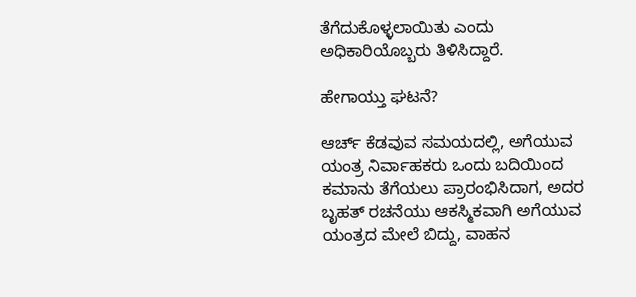ತೆಗೆದುಕೊಳ್ಳಲಾಯಿತು ಎಂದು ಅಧಿಕಾರಿಯೊಬ್ಬರು ತಿಳಿಸಿದ್ದಾರೆ.

ಹೇಗಾಯ್ತು ಘಟನೆ?

ಆರ್ಚ್ ಕೆಡವುವ ಸಮಯದಲ್ಲಿ, ಅಗೆಯುವ ಯಂತ್ರ ನಿರ್ವಾಹಕರು ಒಂದು ಬದಿಯಿಂದ ಕಮಾನು ತೆಗೆಯಲು ಪ್ರಾರಂಭಿಸಿದಾಗ, ಅದರ ಬೃಹತ್ ರಚನೆಯು ಆಕಸ್ಮಿಕವಾಗಿ ಅಗೆಯುವ ಯಂತ್ರದ ಮೇಲೆ ಬಿದ್ದು, ವಾಹನ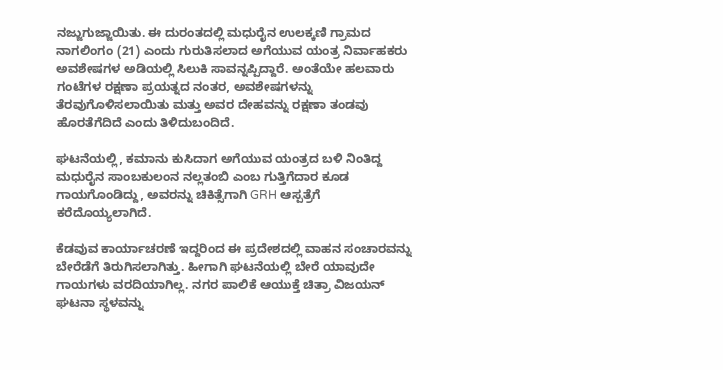ನಜ್ಜುಗುಜ್ಜಾಯಿತು. ಈ ದುರಂತದಲ್ಲಿ ಮಧುರೈನ ಉಲಕ್ಕಣಿ ಗ್ರಾಮದ ನಾಗಲಿಂಗಂ (21) ಎಂದು ಗುರುತಿಸಲಾದ ಅಗೆಯುವ ಯಂತ್ರ ನಿರ್ವಾಹಕರು ಅವಶೇಷಗಳ ಅಡಿಯಲ್ಲಿ ಸಿಲುಕಿ ಸಾವನ್ನಪ್ಪಿದ್ದಾರೆ. ಅಂತೆಯೇ ಹಲವಾರು ಗಂಟೆಗಳ ರಕ್ಷಣಾ ಪ್ರಯತ್ನದ ನಂತರ, ಅವಶೇಷಗಳನ್ನು ತೆರವುಗೊಳಿಸಲಾಯಿತು ಮತ್ತು ಅವರ ದೇಹವನ್ನು ರಕ್ಷಣಾ ತಂಡವು ಹೊರತೆಗೆದಿದೆ ಎಂದು ತಿಳಿದುಬಂದಿದೆ.

ಘಟನೆಯಲ್ಲಿ, ಕಮಾನು ಕುಸಿದಾಗ ಅಗೆಯುವ ಯಂತ್ರದ ಬಳಿ ನಿಂತಿದ್ದ ಮಧುರೈನ ಸಾಂಬಕುಲಂನ ನಲ್ಲತಂಬಿ ಎಂಬ ಗುತ್ತಿಗೆದಾರ ಕೂಡ ಗಾಯಗೊಂಡಿದ್ದು, ಅವರನ್ನು ಚಿಕಿತ್ಸೆಗಾಗಿ GRH ಆಸ್ಪತ್ರೆಗೆ ಕರೆದೊಯ್ಯಲಾಗಿದೆ.

ಕೆಡವುವ ಕಾರ್ಯಾಚರಣೆ ಇದ್ದರಿಂದ ಈ ಪ್ರದೇಶದಲ್ಲಿ ವಾಹನ ಸಂಚಾರವನ್ನು ಬೇರೆಡೆಗೆ ತಿರುಗಿಸಲಾಗಿತ್ತು. ಹೀಗಾಗಿ ಘಟನೆಯಲ್ಲಿ ಬೇರೆ ಯಾವುದೇ ಗಾಯಗಳು ವರದಿಯಾಗಿಲ್ಲ. ನಗರ ಪಾಲಿಕೆ ಆಯುಕ್ತೆ ಚಿತ್ರಾ ವಿಜಯನ್ ಘಟನಾ ಸ್ಥಳವನ್ನು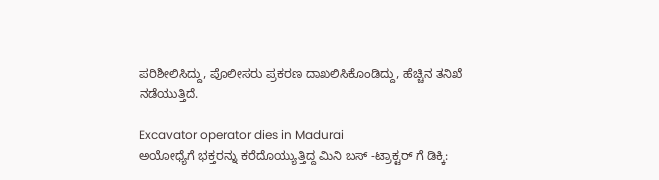ಪರಿಶೀಲಿಸಿದ್ದು, ಪೊಲೀಸರು ಪ್ರಕರಣ ದಾಖಲಿಸಿಕೊಂಡಿದ್ದು, ಹೆಚ್ಚಿನ ತನಿಖೆ ನಡೆಯುತ್ತಿದೆ.

Excavator operator dies in Madurai
ಅಯೋಧ್ಯೆಗೆ ಭಕ್ತರನ್ನು ಕರೆದೊಯ್ಯುತ್ತಿದ್ದ ಮಿನಿ ಬಸ್ -ಟ್ರಾಕ್ಟರ್ ಗೆ ಡಿಕ್ಕಿ: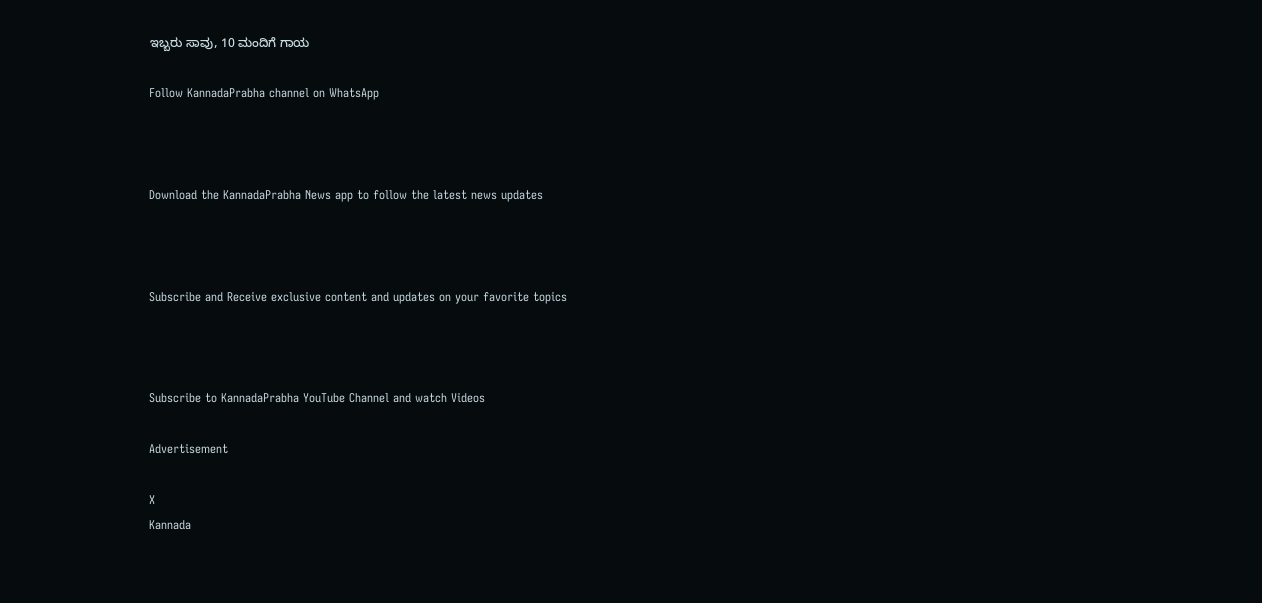ಇಬ್ಬರು ಸಾವು, 10 ಮಂದಿಗೆ ಗಾಯ

Follow KannadaPrabha channel on WhatsApp



Download the KannadaPrabha News app to follow the latest news updates



Subscribe and Receive exclusive content and updates on your favorite topics



Subscribe to KannadaPrabha YouTube Channel and watch Videos

Advertisement

X
Kannada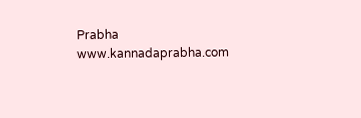Prabha
www.kannadaprabha.com